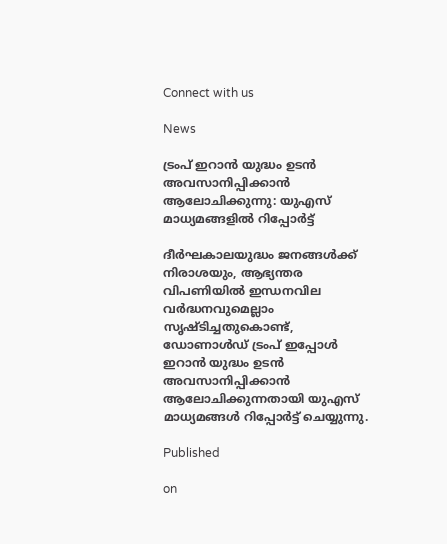Connect with us

News

ട്രംപ് ഇറാൻ യുദ്ധം ഉടൻ അവസാനിപ്പിക്കാൻ ആലോചിക്കുന്നു: യുഎസ് മാധ്യമങ്ങളിൽ റിപ്പോർട്ട്

ദീർഘകാലയുദ്ധം ജനങ്ങൾക്ക് നിരാശയും, ആഭ്യന്തര വിപണിയിൽ ഇന്ധനവില വർദ്ധനവുമെല്ലാം സൃഷ്ടിച്ചതുകൊണ്ട്, ഡോണാൾഡ് ട്രംപ് ഇപ്പോൾ ഇറാൻ യുദ്ധം ഉടൻ അവസാനിപ്പിക്കാൻ ആലോചിക്കുന്നതായി യുഎസ് മാധ്യമങ്ങൾ റിപ്പോർട്ട് ചെയ്യുന്നു.

Published

on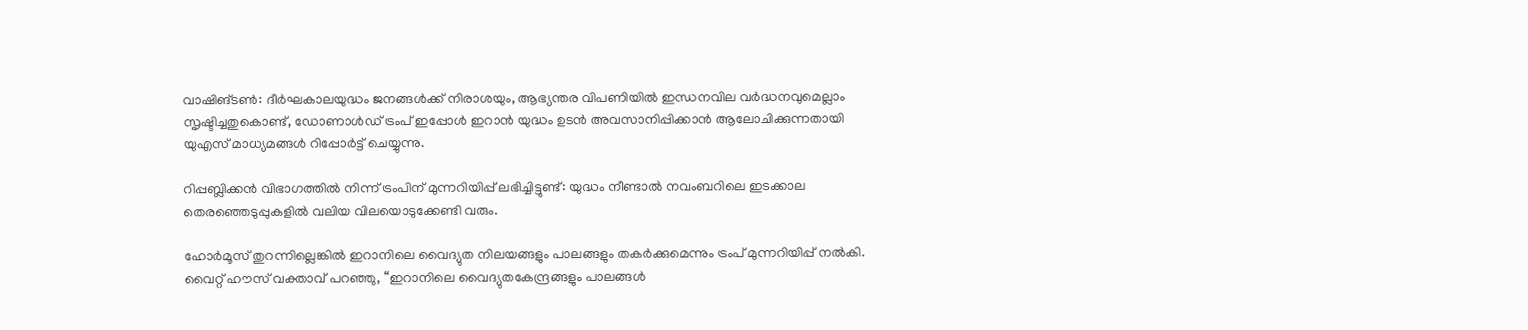വാഷിങ്ടൺ: ദീർഘകാലയുദ്ധം ജനങ്ങൾക്ക് നിരാശയും, ആഭ്യന്തര വിപണിയിൽ ഇന്ധനവില വർദ്ധനവുമെല്ലാം സൃഷ്ടിച്ചതുകൊണ്ട്, ഡോണാൾഡ് ട്രംപ് ഇപ്പോൾ ഇറാൻ യുദ്ധം ഉടൻ അവസാനിപ്പിക്കാൻ ആലോചിക്കുന്നതായി യുഎസ് മാധ്യമങ്ങൾ റിപ്പോർട്ട് ചെയ്യുന്നു.

റിപ്പബ്ലിക്കൻ വിഭാഗത്തിൽ നിന്ന് ട്രംപിന് മുന്നറിയിപ്പ് ലഭിച്ചിട്ടുണ്ട്: യുദ്ധം നീണ്ടാൽ നവംബറിലെ ഇടക്കാല തെരഞ്ഞെടുപ്പുകളിൽ വലിയ വിലയൊടുക്കേണ്ടി വരും.

ഹോർമൂസ് തുറന്നില്ലെങ്കിൽ ഇറാനിലെ വൈദ്യുത നിലയങ്ങളും പാലങ്ങളും തകർക്കുമെന്നും ട്രംപ് മുന്നറിയിപ്പ് നൽകി. വൈറ്റ് ഹൗസ് വക്താവ് പറഞ്ഞു, “ഇറാനിലെ വൈദ്യുതകേന്ദ്രങ്ങളും പാലങ്ങൾ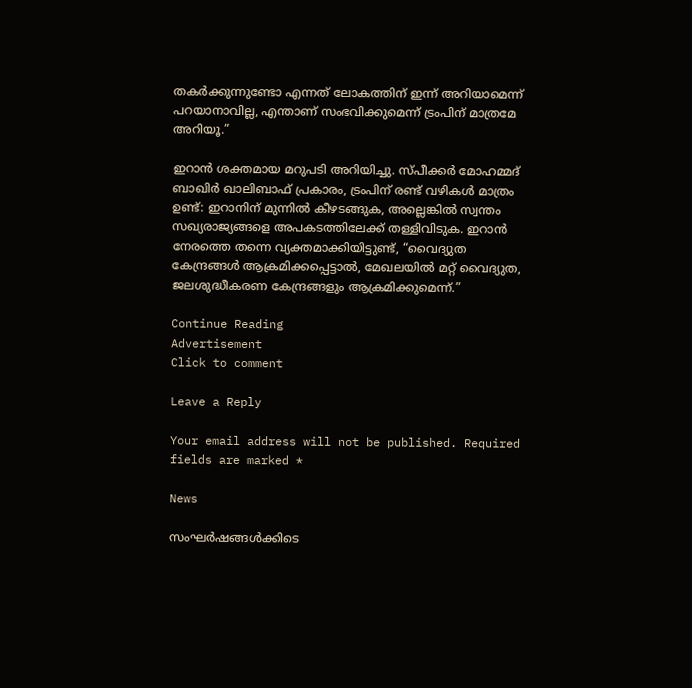തകർക്കുന്നുണ്ടോ എന്നത് ലോകത്തിന് ഇന്ന് അറിയാമെന്ന് പറയാനാവില്ല, എന്താണ് സംഭവിക്കുമെന്ന് ട്രംപിന് മാത്രമേ അറിയൂ.”

ഇറാൻ ശക്തമായ മറുപടി അറിയിച്ചു. സ്പീക്കർ മോഹമ്മദ് ബാഖിർ ഖാലിബാഫ് പ്രകാരം, ട്രംപിന് രണ്ട് വഴികൾ മാത്രം ഉണ്ട്: ഇറാനിന് മുന്നിൽ കീഴടങ്ങുക, അല്ലെങ്കിൽ സ്വന്തം സഖ്യരാജ്യങ്ങളെ അപകടത്തിലേക്ക് തള്ളിവിടുക. ഇറാൻ നേരത്തെ തന്നെ വ്യക്തമാക്കിയിട്ടുണ്ട്, “വൈദ്യുത കേന്ദ്രങ്ങൾ ആക്രമിക്കപ്പെട്ടാൽ, മേഖലയിൽ മറ്റ് വൈദ്യുത, ജലശുദ്ധീകരണ കേന്ദ്രങ്ങളും ആക്രമിക്കുമെന്ന്.”

Continue Reading
Advertisement
Click to comment

Leave a Reply

Your email address will not be published. Required fields are marked *

News

സംഘർഷങ്ങൾക്കിടെ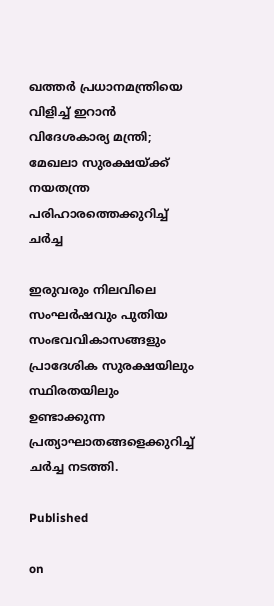ഖത്തർ പ്രധാനമന്ത്രിയെ വിളിച്ച് ഇറാൻ വിദേശകാര്യ മന്ത്രി; മേഖലാ സുരക്ഷയ്ക്ക് നയതന്ത്ര പരിഹാരത്തെക്കുറിച്ച് ചർച്ച

ഇരുവരും നിലവിലെ സംഘർഷവും പുതിയ സംഭവവികാസങ്ങളും പ്രാദേശിക സുരക്ഷയിലും സ്ഥിരതയിലും ഉണ്ടാക്കുന്ന പ്രത്യാഘാതങ്ങളെക്കുറിച്ച് ചർച്ച നടത്തി.

Published

on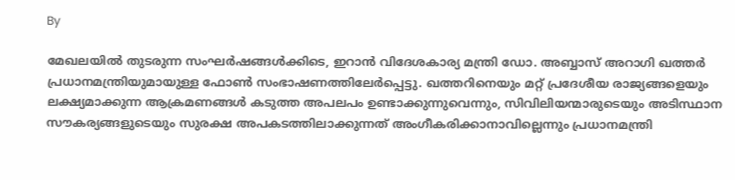By

മേഖലയിൽ തുടരുന്ന സംഘർഷങ്ങൾക്കിടെ, ഇറാൻ വിദേശകാര്യ മന്ത്രി ഡോ. അബ്ബാസ് അറാഗി ഖത്തർ പ്രധാനമന്ത്രിയുമായുള്ള ഫോൺ സംഭാഷണത്തിലേർപ്പെട്ടു. ഖത്തറിനെയും മറ്റ് പ്രദേശീയ രാജ്യങ്ങളെയും ലക്ഷ്യമാക്കുന്ന ആക്രമണങ്ങൾ കടുത്ത അപലപം ഉണ്ടാക്കുന്നുവെന്നും, സിവിലിയന്മാരുടെയും അടിസ്ഥാന സൗകര്യങ്ങളുടെയും സുരക്ഷ അപകടത്തിലാക്കുന്നത് അംഗീകരിക്കാനാവില്ലെന്നും പ്രധാനമന്ത്രി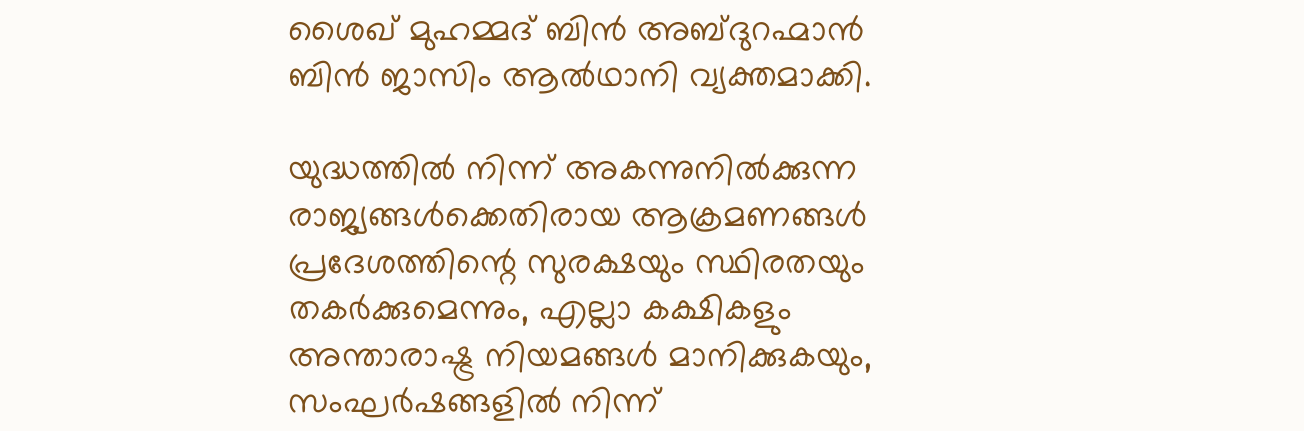ശൈഖ് മുഹമ്മദ് ബിൻ അബ്ദുറഹ്മാൻ ബിൻ ജാസിം ആൽഥാനി വ്യക്തമാക്കി.

യുദ്ധത്തിൽ നിന്ന് അകന്നുനിൽക്കുന്ന രാജ്യങ്ങൾക്കെതിരായ ആക്രമണങ്ങൾ പ്രദേശത്തിന്റെ സുരക്ഷയും സ്ഥിരതയും തകർക്കുമെന്നും, എല്ലാ കക്ഷികളും അന്താരാഷ്ട്ര നിയമങ്ങൾ മാനിക്കുകയും, സംഘർഷങ്ങളിൽ നിന്ന്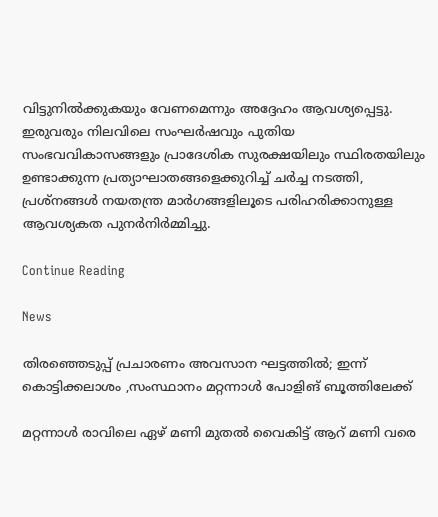വിട്ടുനിൽക്കുകയും വേണമെന്നും അദ്ദേഹം ആവശ്യപ്പെട്ടു. ഇരുവരും നിലവിലെ സംഘർഷവും പുതിയ സംഭവവികാസങ്ങളും പ്രാദേശിക സുരക്ഷയിലും സ്ഥിരതയിലും ഉണ്ടാക്കുന്ന പ്രത്യാഘാതങ്ങളെക്കുറിച്ച് ചർച്ച നടത്തി, പ്രശ്നങ്ങൾ നയതന്ത്ര മാർഗങ്ങളിലൂടെ പരിഹരിക്കാനുള്ള ആവശ്യകത പുനർനിർമ്മിച്ചു.

Continue Reading

News

തിരഞ്ഞെടുപ്പ് പ്രചാരണം അവസാന ഘട്ടത്തിൽ; ഇന്ന് കൊട്ടിക്കലാശം ,സംസ്ഥാനം മറ്റന്നാൾ പോളിങ് ബൂത്തിലേക്ക്

മറ്റന്നാൾ രാവിലെ ഏഴ് മണി മുതൽ വൈകിട്ട് ആറ് മണി വരെ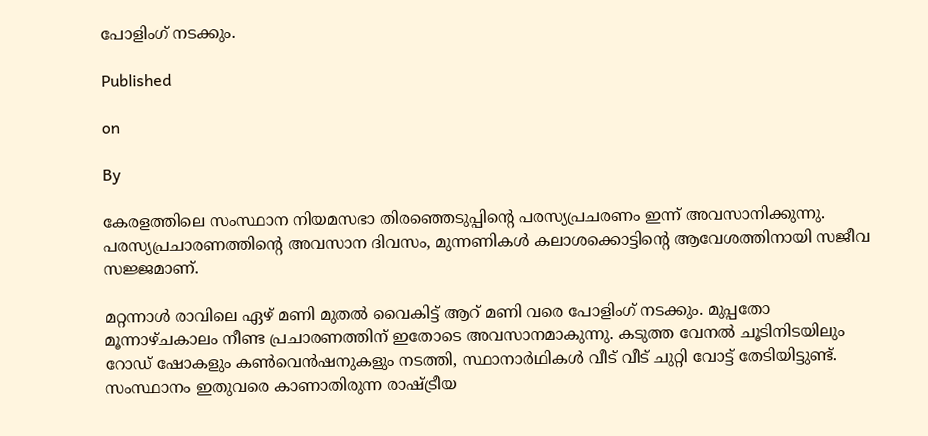പോളിംഗ് നടക്കും.

Published

on

By

കേരളത്തിലെ സംസ്ഥാന നിയമസഭാ തിരഞ്ഞെടുപ്പിന്റെ പരസ്യപ്രചരണം ഇന്ന് അവസാനിക്കുന്നു. പരസ്യപ്രചാരണത്തിന്റെ അവസാന ദിവസം, മുന്നണികൾ കലാശക്കൊട്ടിന്റെ ആവേശത്തിനായി സജീവ സജ്ജമാണ്.

മറ്റന്നാൾ രാവിലെ ഏഴ് മണി മുതൽ വൈകിട്ട് ആറ് മണി വരെ പോളിംഗ് നടക്കും. മുപ്പതോ മൂന്നാഴ്ചകാലം നീണ്ട പ്രചാരണത്തിന് ഇതോടെ അവസാനമാകുന്നു. കടുത്ത വേനൽ ചൂടിനിടയിലും റോഡ് ഷോകളും കൺവെൻഷനുകളും നടത്തി, സ്ഥാനാർഥികൾ വീട് വീട് ചുറ്റി വോട്ട് തേടിയിട്ടുണ്ട്. സംസ്ഥാനം ഇതുവരെ കാണാതിരുന്ന രാഷ്ട്രീയ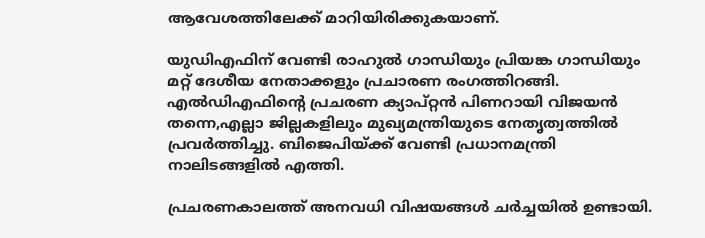ആവേശത്തിലേക്ക് മാറിയിരിക്കുകയാണ്.

യുഡിഎഫിന് വേണ്ടി രാഹുൽ ഗാന്ധിയും പ്രിയങ്ക ഗാന്ധിയും മറ്റ് ദേശീയ നേതാക്കളും പ്രചാരണ രംഗത്തിറങ്ങി. എൽഡിഎഫിന്റെ പ്രചരണ ക്യാപ്റ്റൻ പിണറായി വിജയൻ തന്നെ,എല്ലാ ജില്ലകളിലും മുഖ്യമന്ത്രിയുടെ നേതൃത്വത്തിൽ പ്രവർത്തിച്ചു. ബിജെപിയ്ക്ക് വേണ്ടി പ്രധാനമന്ത്രി നാലിടങ്ങളിൽ എത്തി.

പ്രചരണകാലത്ത് അനവധി വിഷയങ്ങൾ ചര്‍ച്ചയിൽ ഉണ്ടായി.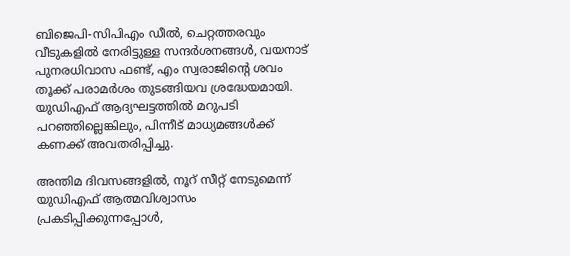ബിജെപി-സിപിഎം ഡീൽ, ചെറ്റത്തരവും വീടുകളിൽ നേരിട്ടുള്ള സന്ദർശനങ്ങൾ, വയനാട് പുനരധിവാസ ഫണ്ട്, എം സ്വരാജിന്റെ ശവം തൂക്ക് പരാമർശം തുടങ്ങിയവ ശ്രദ്ധേയമായി. യുഡിഎഫ് ആദ്യഘട്ടത്തിൽ മറുപടി പറഞ്ഞില്ലെങ്കിലും, പിന്നീട് മാധ്യമങ്ങൾക്ക് കണക്ക് അവതരിപ്പിച്ചു.

അന്തിമ ദിവസങ്ങളിൽ, നൂറ് സീറ്റ് നേടുമെന്ന് യുഡിഎഫ് ആത്മവിശ്വാസം പ്രകടിപ്പിക്കുന്നപ്പോൾ,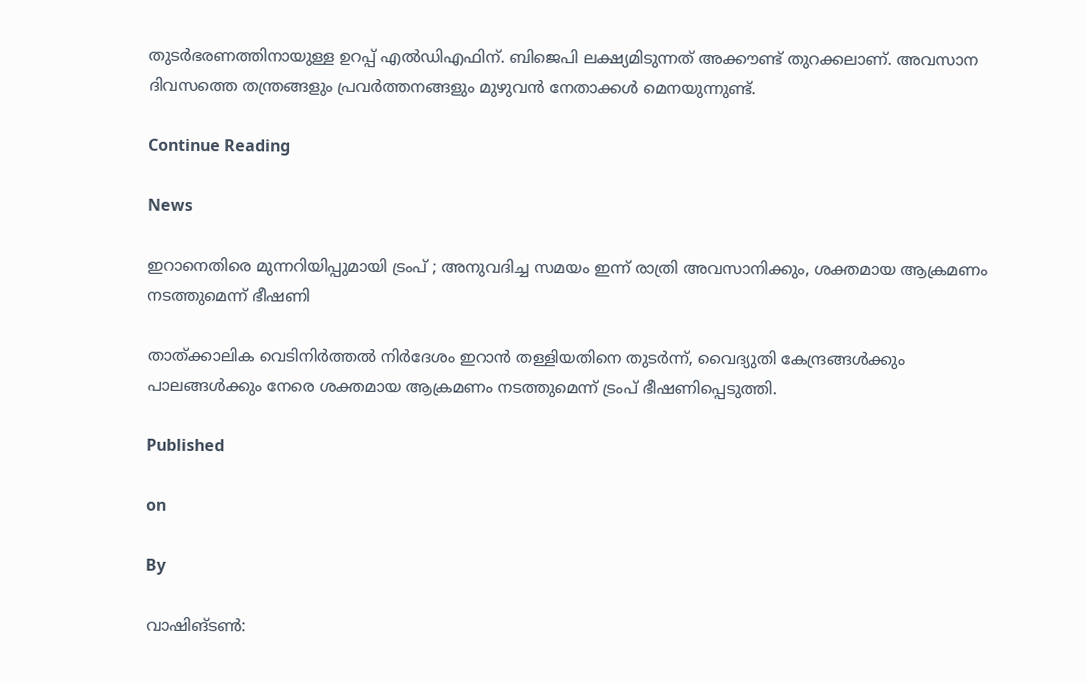തുടർഭരണത്തിനായുള്ള ഉറപ്പ് എൽഡിഎഫിന്. ബിജെപി ലക്ഷ്യമിടുന്നത് അക്കൗണ്ട് തുറക്കലാണ്. അവസാന ദിവസത്തെ തന്ത്രങ്ങളും പ്രവർത്തനങ്ങളും മുഴുവൻ നേതാക്കൾ മെനയുന്നുണ്ട്.

Continue Reading

News

ഇറാനെതിരെ മുന്നറിയിപ്പുമായി ട്രംപ് ; അനുവദിച്ച സമയം ഇന്ന് രാത്രി അവസാനിക്കും, ശക്തമായ ആക്രമണം നടത്തുമെന്ന് ഭീഷണി

താത്ക്കാലിക വെടിനിര്‍ത്തല്‍ നിര്‍ദേശം ഇറാന്‍ തള്ളിയതിനെ തുടര്‍ന്ന്, വൈദ്യുതി കേന്ദ്രങ്ങൾക്കും പാലങ്ങൾക്കും നേരെ ശക്തമായ ആക്രമണം നടത്തുമെന്ന് ട്രംപ് ഭീഷണിപ്പെടുത്തി.

Published

on

By

വാഷിങ്ടൺ: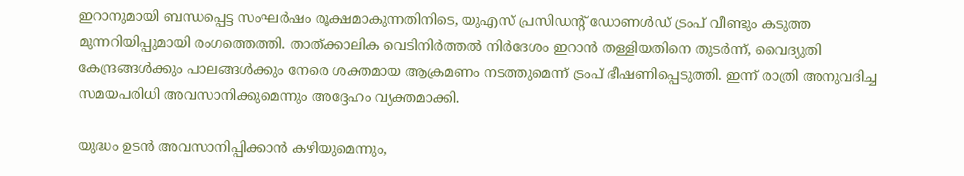ഇറാനുമായി ബന്ധപ്പെട്ട സംഘർഷം രൂക്ഷമാകുന്നതിനിടെ, യുഎസ് പ്രസിഡന്‍റ് ഡോണൾഡ് ട്രംപ് വീണ്ടും കടുത്ത മുന്നറിയിപ്പുമായി രംഗത്തെത്തി. താത്ക്കാലിക വെടിനിര്‍ത്തല്‍ നിര്‍ദേശം ഇറാന്‍ തള്ളിയതിനെ തുടര്‍ന്ന്, വൈദ്യുതി കേന്ദ്രങ്ങൾക്കും പാലങ്ങൾക്കും നേരെ ശക്തമായ ആക്രമണം നടത്തുമെന്ന് ട്രംപ് ഭീഷണിപ്പെടുത്തി. ഇന്ന് രാത്രി അനുവദിച്ച സമയപരിധി അവസാനിക്കുമെന്നും അദ്ദേഹം വ്യക്തമാക്കി.

യുദ്ധം ഉടൻ അവസാനിപ്പിക്കാൻ കഴിയുമെന്നും,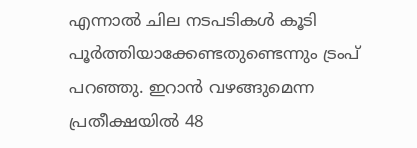എന്നാൽ ചില നടപടികൾ കൂടി പൂർത്തിയാക്കേണ്ടതുണ്ടെന്നും ട്രംപ് പറഞ്ഞു. ഇറാൻ വഴങ്ങുമെന്ന പ്രതീക്ഷയിൽ 48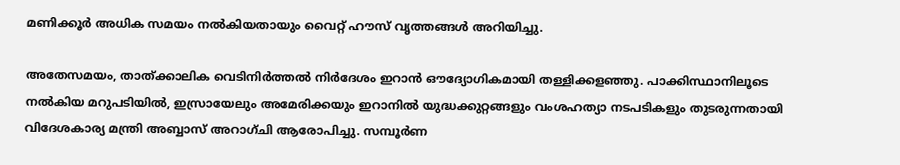മണിക്കൂർ അധിക സമയം നൽകിയതായും വൈറ്റ് ഹൗസ് വൃത്തങ്ങൾ അറിയിച്ചു.

അതേസമയം, താത്ക്കാലിക വെടിനിർത്തൽ നിർദേശം ഇറാൻ ഔദ്യോഗികമായി തള്ളിക്കളഞ്ഞു. പാക്കിസ്ഥാനിലൂടെ നൽകിയ മറുപടിയിൽ, ഇസ്രായേലും അമേരിക്കയും ഇറാനിൽ യുദ്ധക്കുറ്റങ്ങളും വംശഹത്യാ നടപടികളും തുടരുന്നതായി വിദേശകാര്യ മന്ത്രി അബ്ബാസ് അറാഗ്ചി ആരോപിച്ചു. സമ്പൂർണ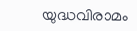യുദ്ധവിരാമം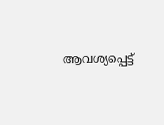ആവശ്യപ്പെട്ട്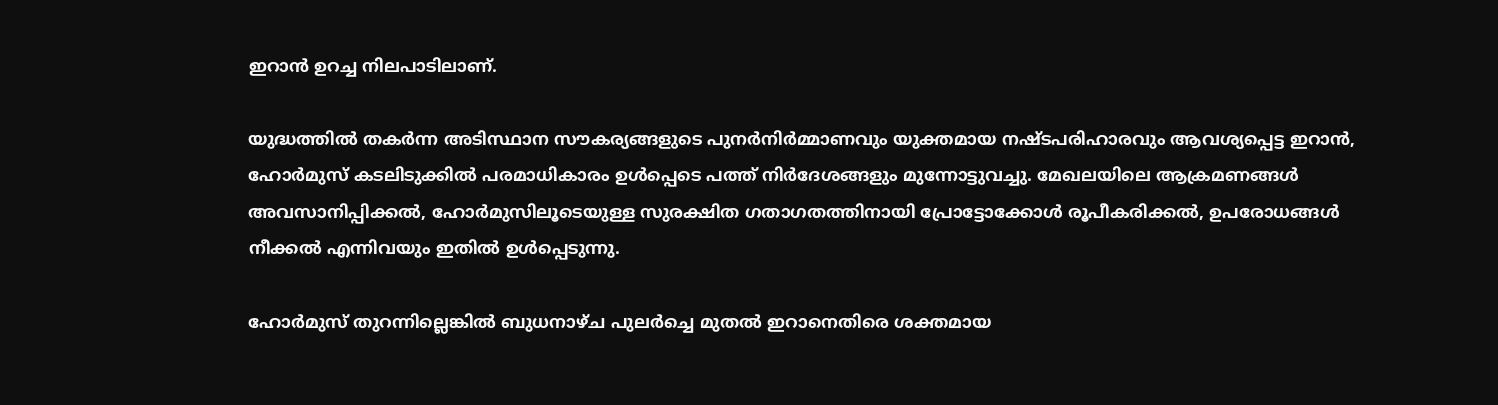ഇറാൻ ഉറച്ച നിലപാടിലാണ്.

യുദ്ധത്തിൽ തകർന്ന അടിസ്ഥാന സൗകര്യങ്ങളുടെ പുനർനിർമ്മാണവും യുക്തമായ നഷ്ടപരിഹാരവും ആവശ്യപ്പെട്ട ഇറാൻ, ഹോർമുസ് കടലിടുക്കിൽ പരമാധികാരം ഉൾപ്പെടെ പത്ത് നിർദേശങ്ങളും മുന്നോട്ടുവച്ചു. മേഖലയിലെ ആക്രമണങ്ങൾ അവസാനിപ്പിക്കൽ, ഹോർമുസിലൂടെയുള്ള സുരക്ഷിത ഗതാഗതത്തിനായി പ്രോട്ടോക്കോൾ രൂപീകരിക്കൽ, ഉപരോധങ്ങൾ നീക്കൽ എന്നിവയും ഇതിൽ ഉൾപ്പെടുന്നു.

ഹോർമുസ് തുറന്നില്ലെങ്കിൽ ബുധനാഴ്ച പുലർച്ചെ മുതൽ ഇറാനെതിരെ ശക്തമായ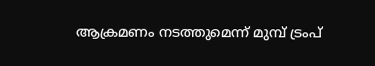ആക്രമണം നടത്തുമെന്ന് മുമ്പ് ട്രംപ്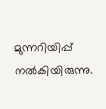മുന്നറിയിപ്പ് നൽകിയിരുന്നു.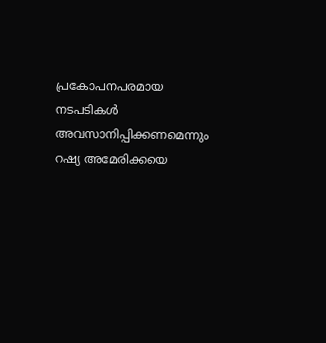പ്രകോപനപരമായ നടപടികൾ അവസാനിപ്പിക്കണമെന്നും റഷ്യ അമേരിക്കയെ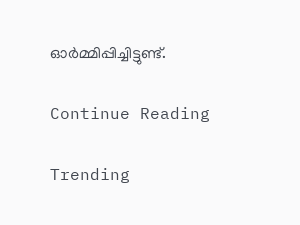ഓർമ്മിപ്പിച്ചിട്ടുണ്ട്.

Continue Reading

Trending